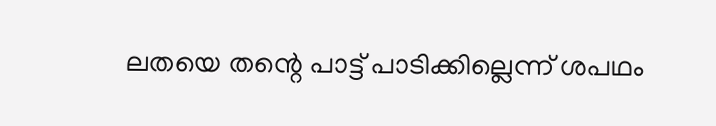ലതയെ തന്റെ പാട്ട് പാടിക്കില്ലെന്ന് ശപഥം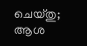ചെയ്തു; ആശ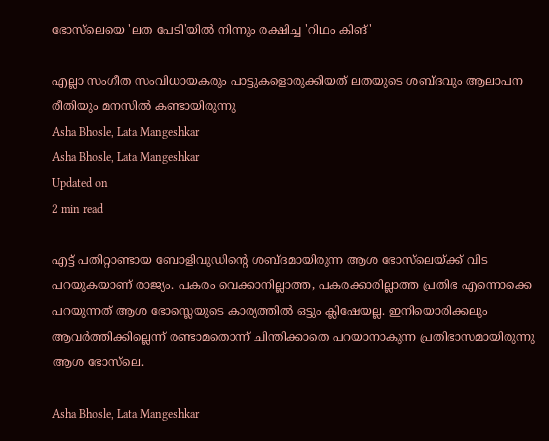ഭോസ്‌ലെയെ 'ലത പേടി'യില്‍ നിന്നും രക്ഷിച്ച 'റിഥം കിങ്'

എല്ലാ സംഗീത സംവിധായകരും പാട്ടുകളൊരുക്കിയത് ലതയുടെ ശബ്ദവും ആലാപന രീതിയും മനസില്‍ കണ്ടായിരുന്നു
Asha Bhosle, Lata Mangeshkar
Asha Bhosle, Lata Mangeshkar
Updated on
2 min read

എട്ട് പതിറ്റാണ്ടായ ബോളിവുഡിന്റെ ശബ്ദമായിരുന്ന ആശ ഭോസ്‌ലെയ്ക്ക് വിട പറയുകയാണ് രാജ്യം. പകരം വെക്കാനില്ലാത്ത, പകരക്കാരില്ലാത്ത പ്രതിഭ എന്നൊക്കെ പറയുന്നത് ആശ ഭോസ്ലെയുടെ കാര്യത്തില്‍ ഒട്ടും ക്ലിഷേയല്ല. ഇനിയൊരിക്കലും ആവര്‍ത്തിക്കില്ലെന്ന് രണ്ടാമതൊന്ന് ചിന്തിക്കാതെ പറയാനാകുന്ന പ്രതിഭാസമായിരുന്നു ആശ ഭോസ്‌ലെ.

Asha Bhosle, Lata Mangeshkar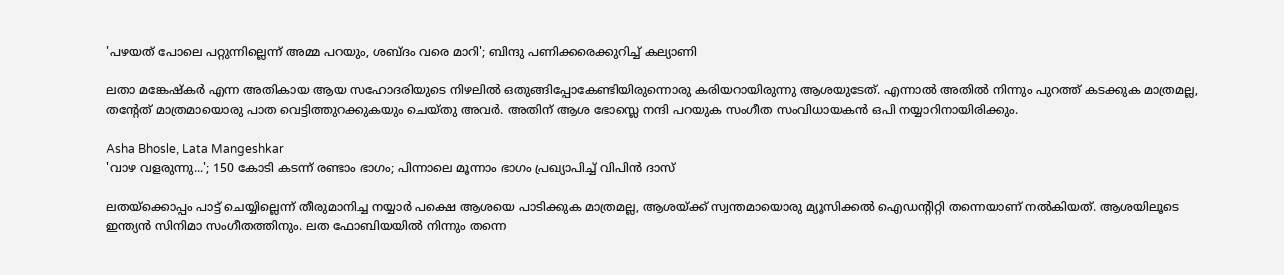'പഴയത് പോലെ പറ്റുന്നില്ലെന്ന് അമ്മ പറയും, ശബ്ദം വരെ മാറി'; ബിന്ദു പണിക്കരെക്കുറിച്ച് കല്യാണി

ലതാ മങ്കേഷ്‌കര്‍ എന്ന അതികായ ആയ സഹോദരിയുടെ നിഴലില്‍ ഒതുങ്ങിപ്പോകേണ്ടിയിരുന്നൊരു കരിയറായിരുന്നു ആശയുടേത്. എന്നാല്‍ അതില്‍ നിന്നും പുറത്ത് കടക്കുക മാത്രമല്ല, തന്റേത് മാത്രമായൊരു പാത വെട്ടിത്തുറക്കുകയും ചെയ്തു അവര്‍. അതിന് ആശ ഭോസ്ലെ നന്ദി പറയുക സംഗീത സംവിധായകന്‍ ഒപി നയ്യാറിനായിരിക്കും.

Asha Bhosle, Lata Mangeshkar
'വാഴ വളരുന്നു...'; 150 കോടി കടന്ന് രണ്ടാം ഭാഗം; പിന്നാലെ മൂന്നാം ഭാഗം പ്രഖ്യാപിച്ച് വിപിന്‍ ദാസ്

ലതയ്‌ക്കൊപ്പം പാട്ട് ചെയ്യില്ലെന്ന് തീരുമാനിച്ച നയ്യാര്‍ പക്ഷെ ആശയെ പാടിക്കുക മാത്രമല്ല, ആശയ്ക്ക് സ്വന്തമായൊരു മ്യൂസിക്കല്‍ ഐഡന്റിറ്റി തന്നെയാണ് നല്‍കിയത്. ആശയിലൂടെ ഇന്ത്യന്‍ സിനിമാ സംഗീതത്തിനും. ലത ഫോബിയയില്‍ നിന്നും തന്നെ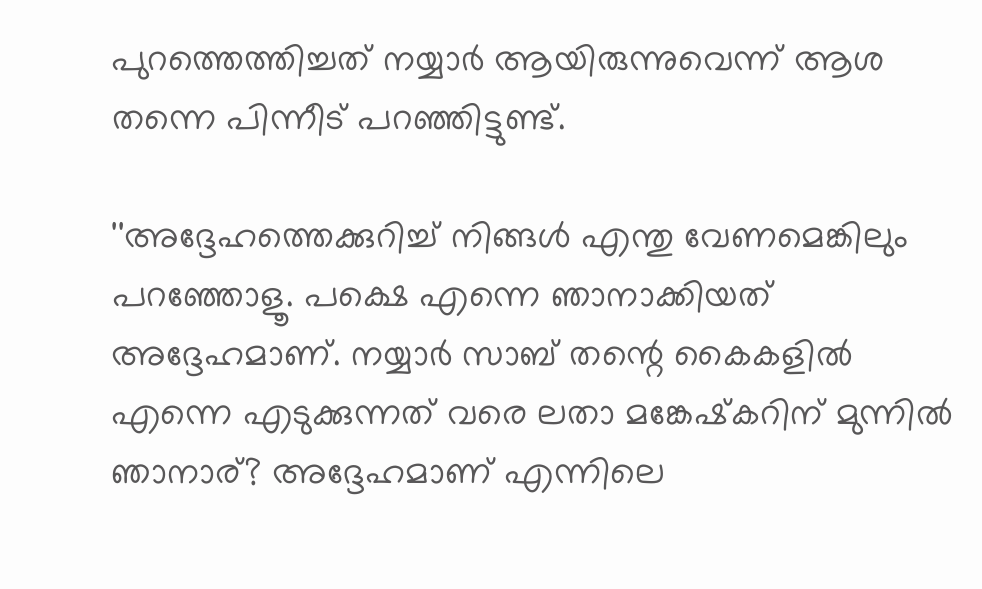പുറത്തെത്തിച്ചത് നയ്യാര്‍ ആയിരുന്നുവെന്ന് ആശ തന്നെ പിന്നീട് പറഞ്ഞിട്ടുണ്ട്.

''അദ്ദേഹത്തെക്കുറിച്ച് നിങ്ങള്‍ എന്തു വേണമെങ്കിലും പറഞ്ഞോളൂ. പക്ഷെ എന്നെ ഞാനാക്കിയത് അദ്ദേഹമാണ്. നയ്യാര്‍ സാബ് തന്റെ കൈകളില്‍ എന്നെ എടുക്കുന്നത് വരെ ലതാ മങ്കേഷ്‌കറിന് മുന്നില്‍ ഞാനാര്? അദ്ദേഹമാണ് എന്നിലെ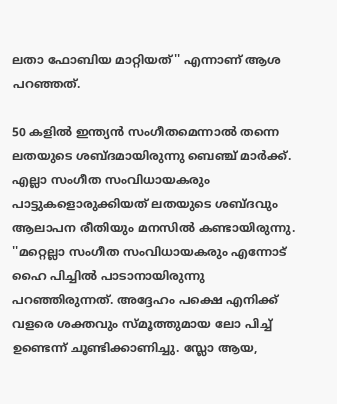ലതാ ഫോബിയ മാറ്റിയത്'' എന്നാണ് ആശ പറഞ്ഞത്.

50 കളില്‍ ഇന്ത്യന്‍ സംഗീതമെന്നാല്‍ തന്നെ ലതയുടെ ശബ്ദമായിരുന്നു ബെഞ്ച് മാര്‍ക്ക്. എല്ലാ സംഗീത സംവിധായകരും പാട്ടുകളൊരുക്കിയത് ലതയുടെ ശബ്ദവും ആലാപന രീതിയും മനസില്‍ കണ്ടായിരുന്നു. ''മറ്റെല്ലാ സംഗീത സംവിധായകരും എന്നോട് ഹൈ പിച്ചില്‍ പാടാനായിരുന്നു പറഞ്ഞിരുന്നത്. അദ്ദേഹം പക്ഷെ എനിക്ക് വളരെ ശക്തവും സ്മൂത്തുമായ ലോ പിച്ച് ഉണ്ടെന്ന് ചൂണ്ടിക്കാണിച്ചു. സ്ലോ ആയ,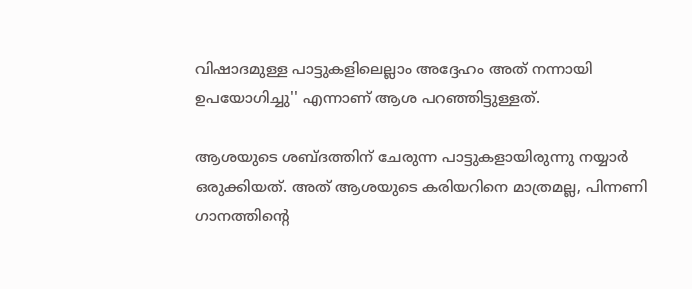വിഷാദമുള്ള പാട്ടുകളിലെല്ലാം അദ്ദേഹം അത് നന്നായി ഉപയോഗിച്ചു'' എന്നാണ് ആശ പറഞ്ഞിട്ടുള്ളത്.

ആശയുടെ ശബ്ദത്തിന് ചേരുന്ന പാട്ടുകളായിരുന്നു നയ്യാര്‍ ഒരുക്കിയത്. അത് ആശയുടെ കരിയറിനെ മാത്രമല്ല, പിന്നണി ഗാനത്തിന്റെ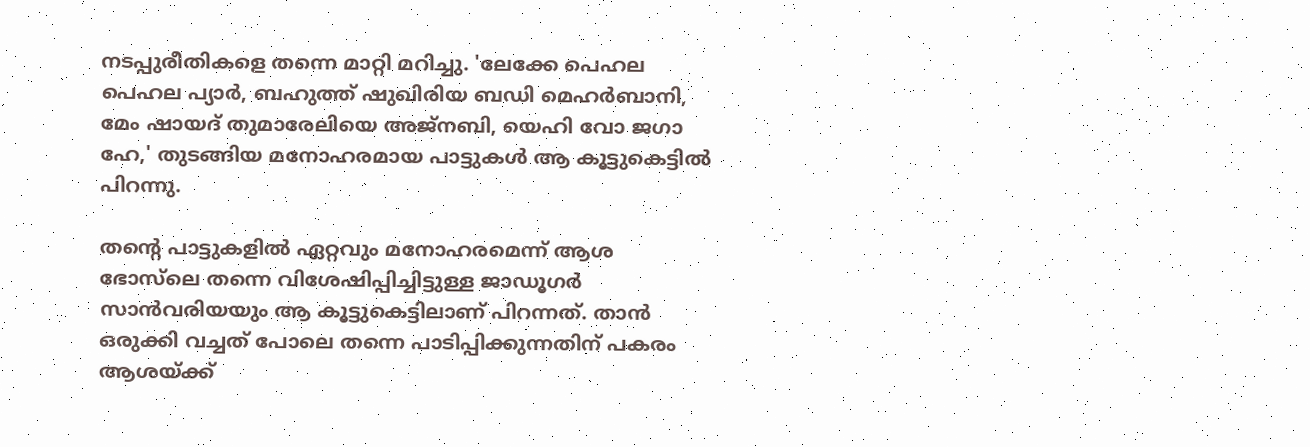നടപ്പുരീതികളെ തന്നെ മാറ്റി മറിച്ചു. 'ലേക്കേ പെഹല പെഹല പ്യാര്‍, ബഹുത്ത് ഷുഖിരിയ ബഡി മെഹര്‍ബാനി, മേം ഷായദ് തുമാരേലിയെ അജ്‌നബി, യെഹി വോ ജഗാ ഹേ,' തുടങ്ങിയ മനോഹരമായ പാട്ടുകള്‍ ആ കൂട്ടുകെട്ടില്‍ പിറന്നു.

തന്റെ പാട്ടുകളില്‍ ഏറ്റവും മനോഹരമെന്ന് ആശ ഭോസ്‌ലെ തന്നെ വിശേഷിപ്പിച്ചിട്ടുള്ള ജാഡൂഗര്‍ സാന്‍വരിയയും ആ കൂട്ടുകെട്ടിലാണ് പിറന്നത്. താന്‍ ഒരുക്കി വച്ചത് പോലെ തന്നെ പാടിപ്പിക്കുന്നതിന് പകരം ആശയ്ക്ക്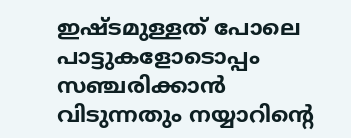ഇഷ്ടമുള്ളത് പോലെ പാട്ടുകളോടൊപ്പം സഞ്ചരിക്കാന്‍ വിടുന്നതും നയ്യാറിന്റെ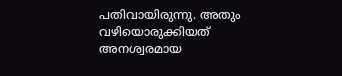പതിവായിരുന്നു. അതും വഴിയൊരുക്കിയത് അനശ്വരമായ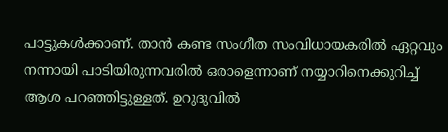പാട്ടുകള്‍ക്കാണ്. താന്‍ കണ്ട സംഗീത സംവിധായകരില്‍ ഏറ്റവും നന്നായി പാടിയിരുന്നവരില്‍ ഒരാളെന്നാണ് നയ്യാറിനെക്കുറിച്ച് ആശ പറഞ്ഞിട്ടുള്ളത്. ഉറുദുവില്‍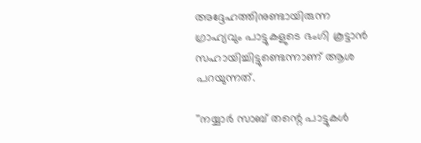അദ്ദേഹത്തിനുണ്ടായിരുന്ന ഗ്രാഹ്യവും പാട്ടുകളുടെ ഭംഗി കൂട്ടാന്‍ സഹായിച്ചിട്ടുണ്ടെന്നാണ് ആശ പറയുന്നത്.

''നയ്യാര്‍ സാബ് തന്റെ പാട്ടുകള്‍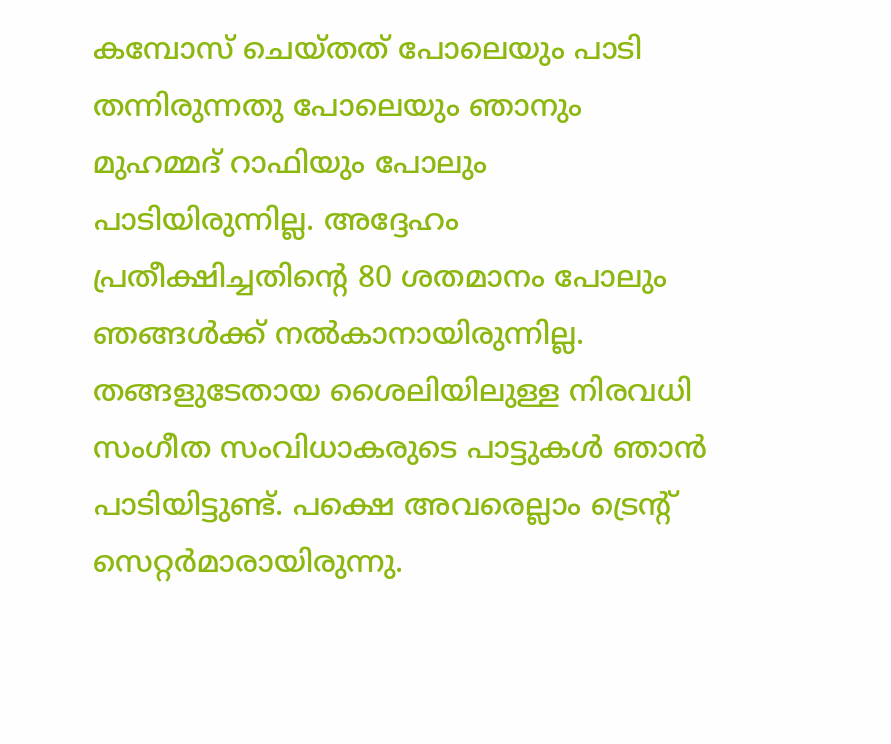കമ്പോസ് ചെയ്തത് പോലെയും പാടി തന്നിരുന്നതു പോലെയും ഞാനും മുഹമ്മദ് റാഫിയും പോലും പാടിയിരുന്നില്ല. അദ്ദേഹം പ്രതീക്ഷിച്ചതിന്റെ 80 ശതമാനം പോലും ഞങ്ങള്‍ക്ക് നല്‍കാനായിരുന്നില്ല. തങ്ങളുടേതായ ശൈലിയിലുള്ള നിരവധി സംഗീത സംവിധാകരുടെ പാട്ടുകള്‍ ഞാന്‍ പാടിയിട്ടുണ്ട്. പക്ഷെ അവരെല്ലാം ട്രെന്റ് സെറ്റര്‍മാരായിരുന്നു.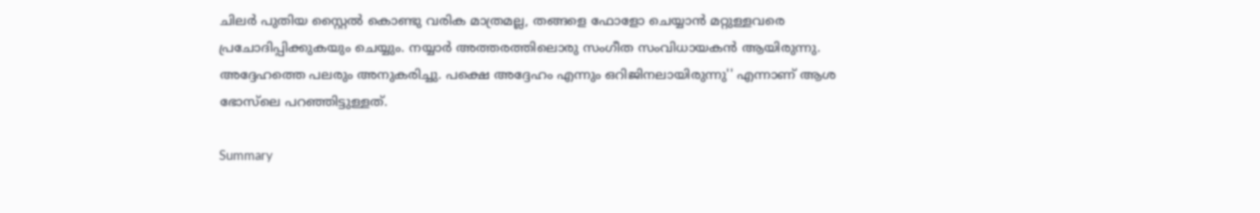ചിലര്‍ പുതിയ സ്റ്റൈല്‍ കൊണ്ടു വരിക മാത്രമല്ല, തങ്ങളെ ഫോളോ ചെയ്യാന്‍ മറ്റുള്ളവരെ പ്രചോദിപ്പിക്കുകയും ചെയ്യും. നയ്യാര്‍ അത്തരത്തിലൊരു സംഗീത സംവിധായകന്‍ ആയിരുന്നു. അദ്ദേഹത്തെ പലരും അനുകരിച്ചു. പക്ഷെ അദ്ദേഹം എന്നും ഒറിജിനലായിരുന്നു'' എന്നാണ് ആശ ഭോസ്‌ലെ പറഞ്ഞിട്ടുള്ളത്.

Summary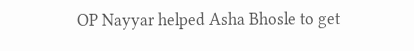OP Nayyar helped Asha Bhosle to get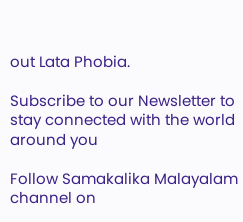out Lata Phobia.

Subscribe to our Newsletter to stay connected with the world around you

Follow Samakalika Malayalam channel on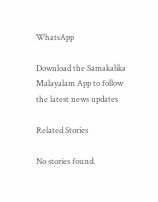WhatsApp

Download the Samakalika Malayalam App to follow the latest news updates

Related Stories

No stories found.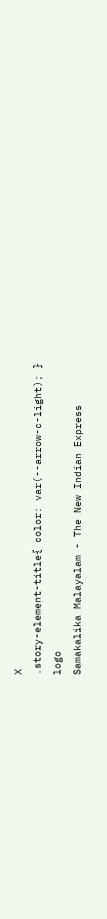X
.story-element-title{ color: var(--arrow-c-light); }
logo
Samakalika Malayalam - The New Indian Express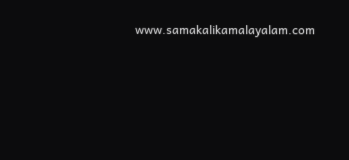www.samakalikamalayalam.com